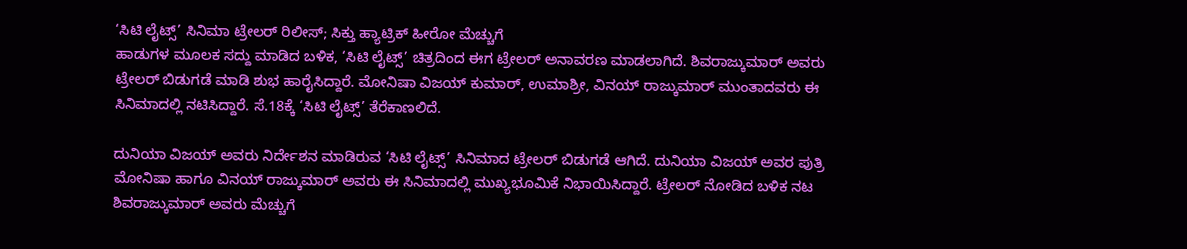‘ಸಿಟಿ ಲೈಟ್ಸ್’ ಸಿನಿಮಾ ಟ್ರೇಲರ್ ರಿಲೀಸ್; ಸಿಕ್ತು ಹ್ಯಾಟ್ರಿಕ್ ಹೀರೋ ಮೆಚ್ಚುಗೆ
ಹಾಡುಗಳ ಮೂಲಕ ಸದ್ದು ಮಾಡಿದ ಬಳಿಕ, ‘ಸಿಟಿ ಲೈಟ್ಸ್’ ಚಿತ್ರದಿಂದ ಈಗ ಟ್ರೇಲರ್ ಅನಾವರಣ ಮಾಡಲಾಗಿದೆ. ಶಿವರಾಜ್ಕುಮಾರ್ ಅವರು ಟ್ರೇಲರ್ ಬಿಡುಗಡೆ ಮಾಡಿ ಶುಭ ಹಾರೈಸಿದ್ದಾರೆ. ಮೋನಿಷಾ ವಿಜಯ್ ಕುಮಾರ್, ಉಮಾಶ್ರೀ, ವಿನಯ್ ರಾಜ್ಕುಮಾರ್ ಮುಂತಾದವರು ಈ ಸಿನಿಮಾದಲ್ಲಿ ನಟಿಸಿದ್ದಾರೆ. ಸೆ.18ಕ್ಕೆ ‘ಸಿಟಿ ಲೈಟ್ಸ್’ ತೆರೆಕಾಣಲಿದೆ.

ದುನಿಯಾ ವಿಜಯ್ ಅವರು ನಿರ್ದೇಶನ ಮಾಡಿರುವ ‘ಸಿಟಿ ಲೈಟ್ಸ್’ ಸಿನಿಮಾದ ಟ್ರೇಲರ್ ಬಿಡುಗಡೆ ಆಗಿದೆ. ದುನಿಯಾ ವಿಜಯ್ ಅವರ ಪುತ್ರಿ ಮೋನಿಷಾ ಹಾಗೂ ವಿನಯ್ ರಾಜ್ಕುಮಾರ್ ಅವರು ಈ ಸಿನಿಮಾದಲ್ಲಿ ಮುಖ್ಯಭೂಮಿಕೆ ನಿಭಾಯಿಸಿದ್ದಾರೆ. ಟ್ರೇಲರ್ ನೋಡಿದ ಬಳಿಕ ನಟ ಶಿವರಾಜ್ಕುಮಾರ್ ಅವರು ಮೆಚ್ಚುಗೆ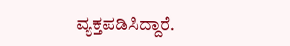ವ್ಯಕ್ತಪಡಿಸಿದ್ದಾರೆ.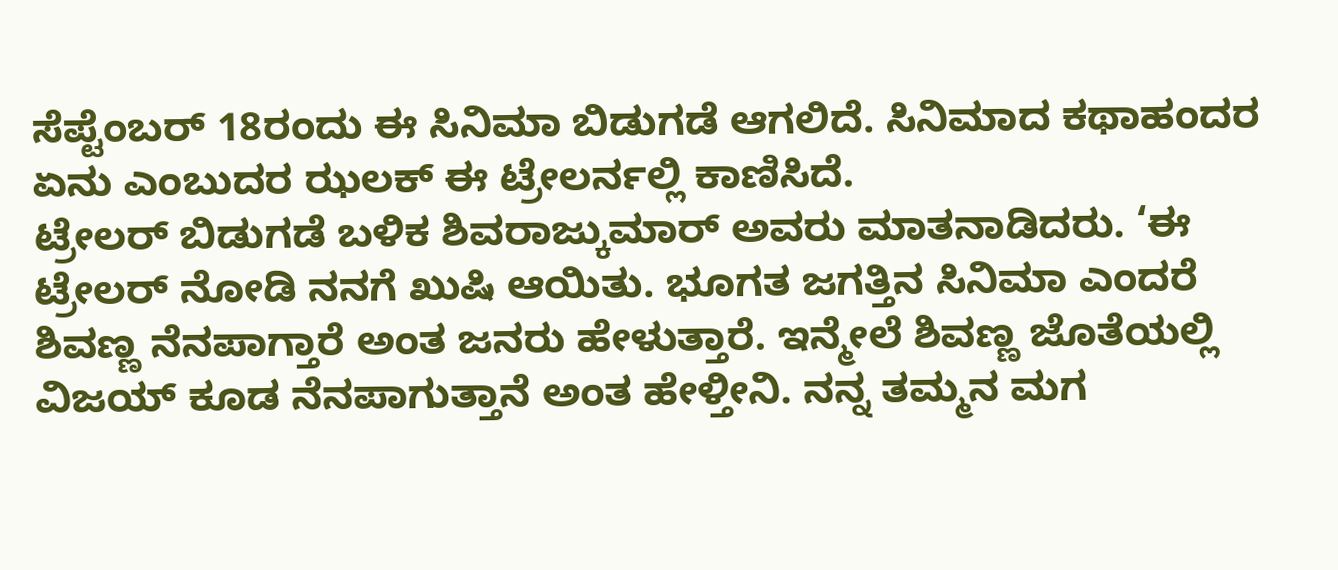ಸೆಪ್ಟೆಂಬರ್ 18ರಂದು ಈ ಸಿನಿಮಾ ಬಿಡುಗಡೆ ಆಗಲಿದೆ. ಸಿನಿಮಾದ ಕಥಾಹಂದರ ಏನು ಎಂಬುದರ ಝಲಕ್ ಈ ಟ್ರೇಲರ್ನಲ್ಲಿ ಕಾಣಿಸಿದೆ.
ಟ್ರೇಲರ್ ಬಿಡುಗಡೆ ಬಳಿಕ ಶಿವರಾಜ್ಕುಮಾರ್ ಅವರು ಮಾತನಾಡಿದರು. ‘ಈ ಟ್ರೇಲರ್ ನೋಡಿ ನನಗೆ ಖುಷಿ ಆಯಿತು. ಭೂಗತ ಜಗತ್ತಿನ ಸಿನಿಮಾ ಎಂದರೆ ಶಿವಣ್ಣ ನೆನಪಾಗ್ತಾರೆ ಅಂತ ಜನರು ಹೇಳುತ್ತಾರೆ. ಇನ್ಮೇಲೆ ಶಿವಣ್ಣ ಜೊತೆಯಲ್ಲಿ ವಿಜಯ್ ಕೂಡ ನೆನಪಾಗುತ್ತಾನೆ ಅಂತ ಹೇಳ್ತೀನಿ. ನನ್ನ ತಮ್ಮನ ಮಗ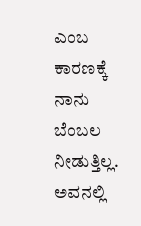ಎಂಬ ಕಾರಣಕ್ಕೆ ನಾನು ಬೆಂಬಲ ನೀಡುತ್ತಿಲ್ಲ. ಅವನಲ್ಲಿ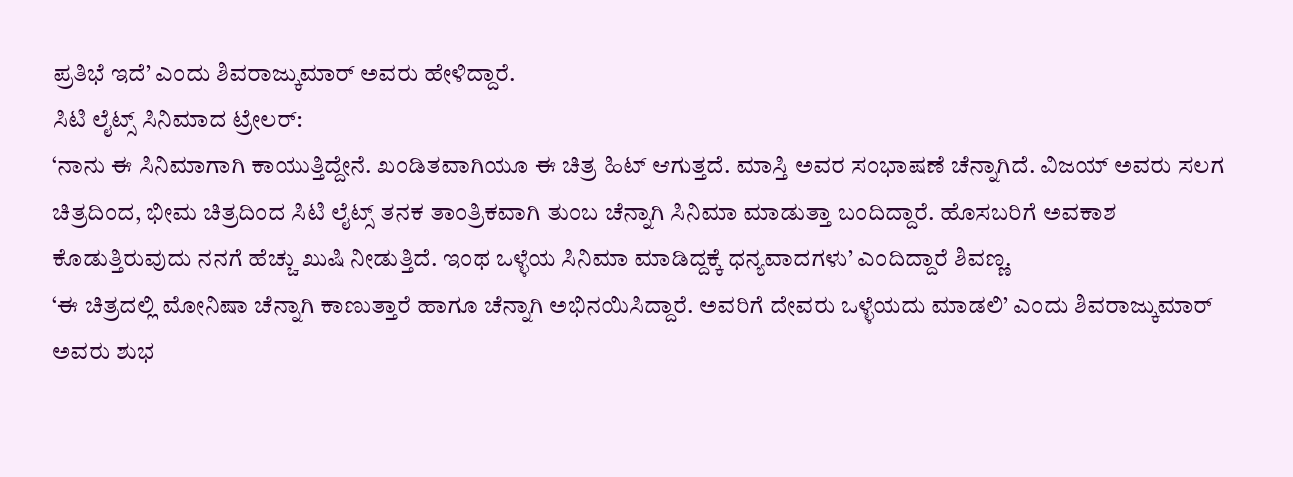ಪ್ರತಿಭೆ ಇದೆ’ ಎಂದು ಶಿವರಾಜ್ಕುಮಾರ್ ಅವರು ಹೇಳಿದ್ದಾರೆ.
ಸಿಟಿ ಲೈಟ್ಸ್ ಸಿನಿಮಾದ ಟ್ರೇಲರ್:
‘ನಾನು ಈ ಸಿನಿಮಾಗಾಗಿ ಕಾಯುತ್ತಿದ್ದೇನೆ. ಖಂಡಿತವಾಗಿಯೂ ಈ ಚಿತ್ರ ಹಿಟ್ ಆಗುತ್ತದೆ. ಮಾಸ್ತಿ ಅವರ ಸಂಭಾಷಣೆ ಚೆನ್ನಾಗಿದೆ. ವಿಜಯ್ ಅವರು ಸಲಗ ಚಿತ್ರದಿಂದ, ಭೀಮ ಚಿತ್ರದಿಂದ ಸಿಟಿ ಲೈಟ್ಸ್ ತನಕ ತಾಂತ್ರಿಕವಾಗಿ ತುಂಬ ಚೆನ್ನಾಗಿ ಸಿನಿಮಾ ಮಾಡುತ್ತಾ ಬಂದಿದ್ದಾರೆ. ಹೊಸಬರಿಗೆ ಅವಕಾಶ ಕೊಡುತ್ತಿರುವುದು ನನಗೆ ಹೆಚ್ಚು ಖುಷಿ ನೀಡುತ್ತಿದೆ. ಇಂಥ ಒಳ್ಳೆಯ ಸಿನಿಮಾ ಮಾಡಿದ್ದಕ್ಕೆ ಧನ್ಯವಾದಗಳು’ ಎಂದಿದ್ದಾರೆ ಶಿವಣ್ಣ.
‘ಈ ಚಿತ್ರದಲ್ಲಿ ಮೋನಿಷಾ ಚೆನ್ನಾಗಿ ಕಾಣುತ್ತಾರೆ ಹಾಗೂ ಚೆನ್ನಾಗಿ ಅಭಿನಯಿಸಿದ್ದಾರೆ. ಅವರಿಗೆ ದೇವರು ಒಳ್ಳೆಯದು ಮಾಡಲಿ’ ಎಂದು ಶಿವರಾಜ್ಕುಮಾರ್ ಅವರು ಶುಭ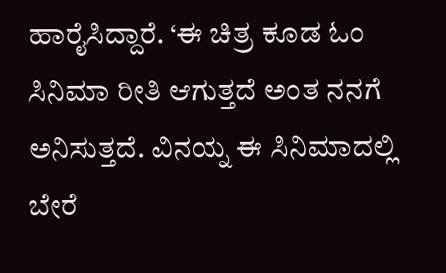ಹಾರೈಸಿದ್ದಾರೆ. ‘ಈ ಚಿತ್ರ ಕೂಡ ಓಂ ಸಿನಿಮಾ ರೀತಿ ಆಗುತ್ತದೆ ಅಂತ ನನಗೆ ಅನಿಸುತ್ತದೆ. ವಿನಯ್ನ ಈ ಸಿನಿಮಾದಲ್ಲಿ ಬೇರೆ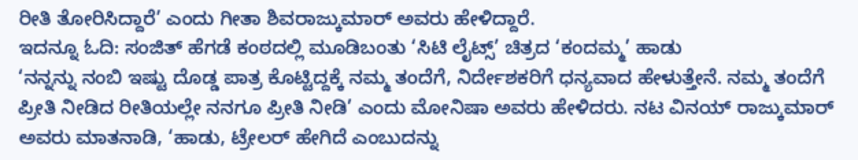ರೀತಿ ತೋರಿಸಿದ್ದಾರೆ’ ಎಂದು ಗೀತಾ ಶಿವರಾಜ್ಕುಮಾರ್ ಅವರು ಹೇಳಿದ್ದಾರೆ.
ಇದನ್ನೂ ಓದಿ: ಸಂಜಿತ್ ಹೆಗಡೆ ಕಂಠದಲ್ಲಿ ಮೂಡಿಬಂತು ‘ಸಿಟಿ ಲೈಟ್ಸ್’ ಚಿತ್ರದ ‘ಕಂದಮ್ಮ’ ಹಾಡು
‘ನನ್ನನ್ನು ನಂಬಿ ಇಷ್ಟು ದೊಡ್ಡ ಪಾತ್ರ ಕೊಟ್ಟಿದ್ದಕ್ಕೆ ನಮ್ಮ ತಂದೆಗೆ, ನಿರ್ದೇಶಕರಿಗೆ ಧನ್ಯವಾದ ಹೇಳುತ್ತೇನೆ. ನಮ್ಮ ತಂದೆಗೆ ಪ್ರೀತಿ ನೀಡಿದ ರೀತಿಯಲ್ಲೇ ನನಗೂ ಪ್ರೀತಿ ನೀಡಿ’ ಎಂದು ಮೋನಿಷಾ ಅವರು ಹೇಳಿದರು. ನಟ ವಿನಯ್ ರಾಜ್ಕುಮಾರ್ ಅವರು ಮಾತನಾಡಿ, ‘ಹಾಡು, ಟ್ರೇಲರ್ ಹೇಗಿದೆ ಎಂಬುದನ್ನು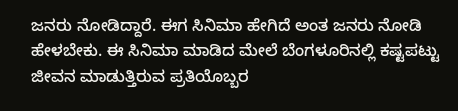ಜನರು ನೋಡಿದ್ದಾರೆ. ಈಗ ಸಿನಿಮಾ ಹೇಗಿದೆ ಅಂತ ಜನರು ನೋಡಿ ಹೇಳಬೇಕು. ಈ ಸಿನಿಮಾ ಮಾಡಿದ ಮೇಲೆ ಬೆಂಗಳೂರಿನಲ್ಲಿ ಕಷ್ಟಪಟ್ಟು ಜೀವನ ಮಾಡುತ್ತಿರುವ ಪ್ರತಿಯೊಬ್ಬರ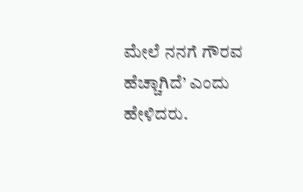ಮೇಲೆ ನನಗೆ ಗೌರವ ಹೆಚ್ಚಾಗಿದೆ’ ಎಂದು ಹೇಳಿದರು.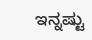ಇನ್ನಷ್ಟು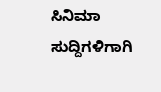ಸಿನಿಮಾ ಸುದ್ದಿಗಳಿಗಾಗಿ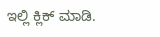ಇಲ್ಲಿ ಕ್ಲಿಕ್ ಮಾಡಿ.